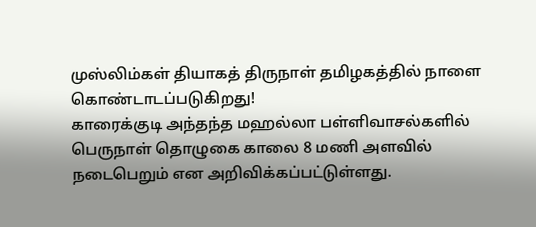முஸ்லிம்கள் தியாகத் திருநாள் தமிழகத்தில் நாளை கொண்டாடப்படுகிறது!
காரைக்குடி அந்தந்த மஹல்லா பள்ளிவாசல்களில் பெருநாள் தொழுகை காலை 8 மணி அளவில் நடைபெறும் என அறிவிக்கப்பட்டுள்ளது.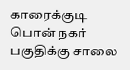காரைக்குடி பொன் நகர் பகுதிக்கு சாலை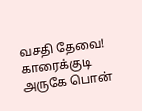வசதி தேவை!
காரைக்குடி அருகே பொன்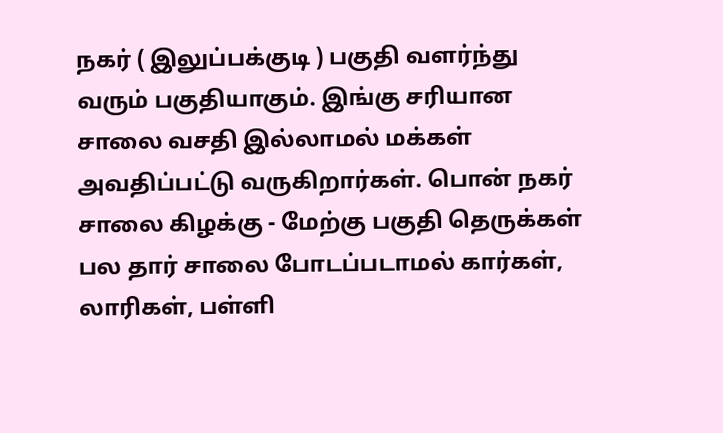நகர் ( இலுப்பக்குடி ) பகுதி வளர்ந்து வரும் பகுதியாகும். இங்கு சரியான சாலை வசதி இல்லாமல் மக்கள் அவதிப்பட்டு வருகிறார்கள். பொன் நகர் சாலை கிழக்கு - மேற்கு பகுதி தெருக்கள் பல தார் சாலை போடப்படாமல் கார்கள், லாரிகள், பள்ளி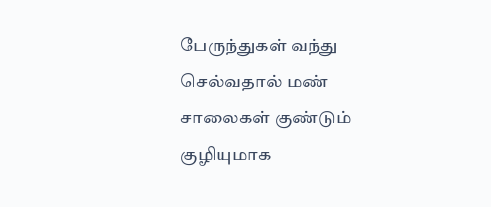பேருந்துகள் வந்து செல்வதால் மண் சாலைகள் குண்டும் குழியுமாக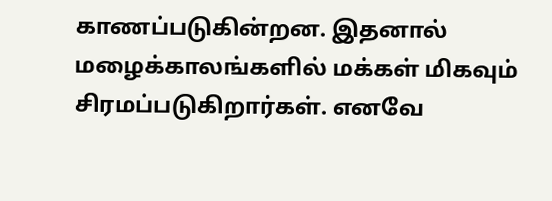காணப்படுகின்றன. இதனால் மழைக்காலங்களில் மக்கள் மிகவும் சிரமப்படுகிறார்கள். எனவே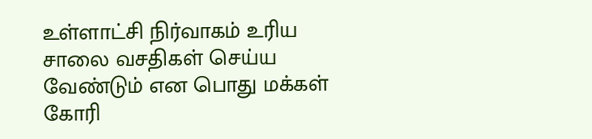உள்ளாட்சி நிர்வாகம் உரிய சாலை வசதிகள் செய்ய வேண்டும் என பொது மக்கள் கோரி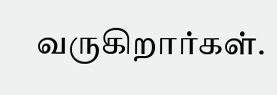வருகிறார்கள்.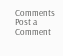Comments
Post a Comment